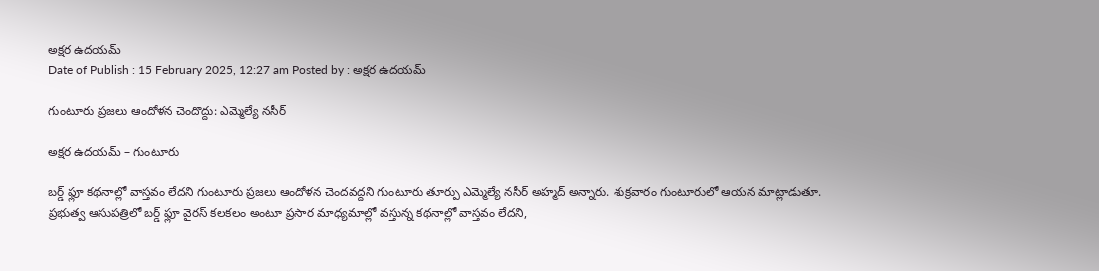అక్షర ఉదయమ్
Date of Publish : 15 February 2025, 12:27 am Posted by : అక్షర ఉదయమ్

గుంటూరు ప్రజలు ఆందోళన చెందొద్దు: ఎమ్మెల్యే నసీర్

అక్షర ఉదయమ్ – గుంటూరు

బర్డ్ ఫ్లూ కథనాల్లో వాస్తవం లేదని గుంటూరు ప్రజలు ఆందోళన చెందవద్దని గుంటూరు తూర్పు ఎమ్మెల్యే నసీర్ అహ్మద్ అన్నారు. శుక్రవారం గుంటూరులో ఆయన మాట్లాడుతూ. ప్రభుత్వ ఆసుపత్రిలో బర్డ్ ఫ్లూ వైరస్ కలకలం అంటూ ప్రసార మాధ్యమాల్లో వస్తున్న కథనాల్లో వాస్తవం లేదని,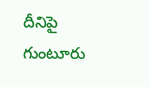దీనిపై గుంటూరు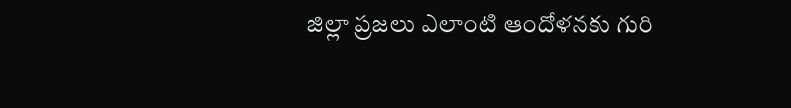జిల్లా ప్రజలు ఎలాంటి ఆందోళనకు గురి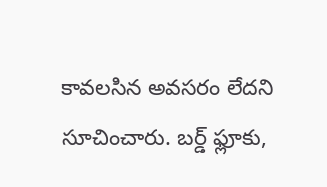కావలసిన అవసరం లేదని సూచించారు. బర్డ్ ఫ్లూకు,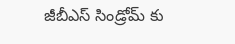జీబీఎస్ సిండ్రోమ్ కు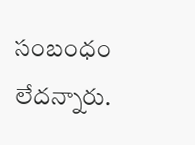సంబంధం లేదన్నారు.